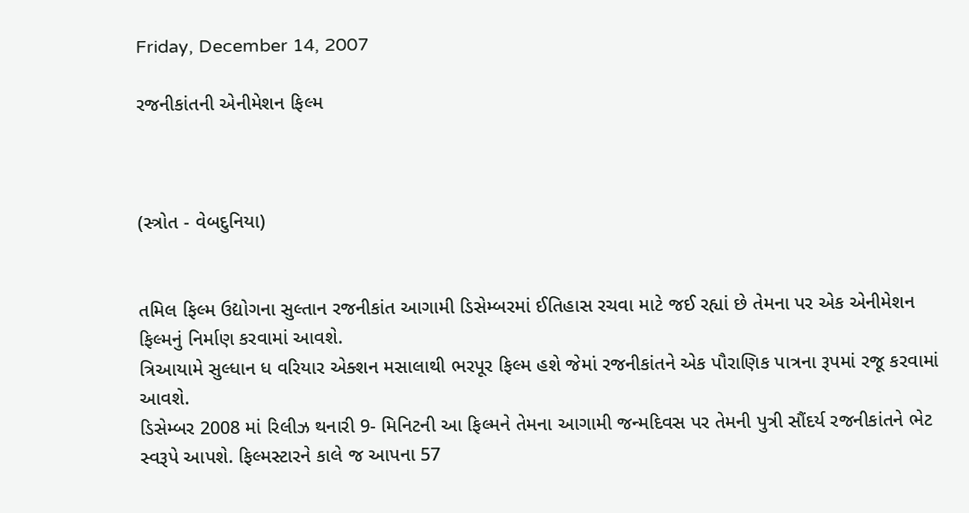Friday, December 14, 2007

રજનીકાંતની એનીમેશન ફિલ્મ



(સ્ત્રોત - વેબદુનિયા)


તમિલ ફિલ્મ ઉદ્યોગના સુલ્તાન રજનીકાંત આગામી ડિસેમ્બરમાં ઈતિહાસ રચવા માટે જઈ રહ્યાં છે તેમના પર એક એનીમેશન ફિલ્મનું નિર્માણ કરવામાં આવશે.
ત્રિઆયામે સુલ્ધાન ધ વરિયાર એક્શન મસાલાથી ભરપૂર ફિલ્મ હશે જેમાં રજનીકાંતને એક પૌરાણિક પાત્રના રૂપમાં રજૂ કરવામાં આવશે.
ડિસેમ્બર 2008 માં રિલીઝ થનારી 9- મિનિટની આ ફિલ્મને તેમના આગામી જન્મદિવસ પર તેમની પુત્રી સૌંદર્ય રજનીકાંતને ભેટ સ્વરૂપે આપશે. ફિલ્મસ્ટારને કાલે જ આપના 57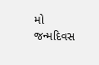મો જન્મદિવસ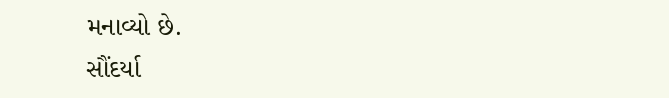મનાવ્યો છે.
સૌંદર્યા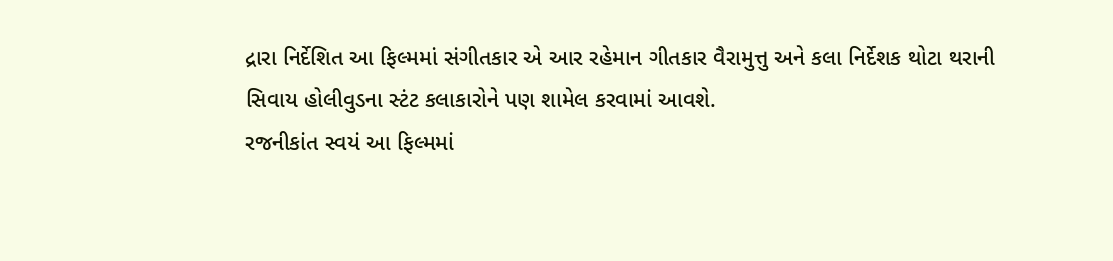દ્રારા નિર્દેશિત આ ફિલ્મમાં સંગીતકાર એ આર રહેમાન ગીતકાર વૈરામુત્તુ અને કલા નિર્દેશક થોટા થરાની સિવાય હોલીવુડના સ્ટંટ કલાકારોને પણ શામેલ કરવામાં આવશે.
રજનીકાંત સ્વયં આ ફિલ્મમાં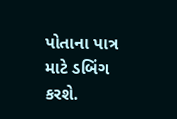પોતાના પાત્ર માટે ડબિંગ કરશે.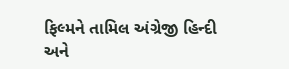ફિલ્મને તામિલ અંગ્રેજી હિન્દી અને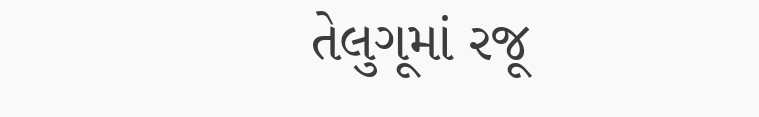તેલુગૂમાં રજૂ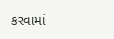કરવામાં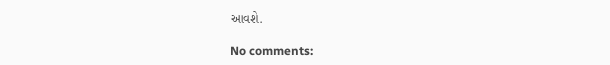આવશે.

No comments: